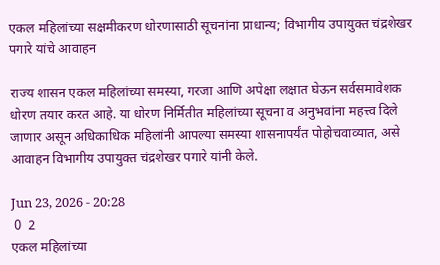एकल महिलांच्या सक्षमीकरण धोरणासाठी सूचनांना प्राधान्य; विभागीय उपायुक्त चंद्रशेखर पगारे यांचे आवाहन

राज्य शासन एकल महिलांच्या समस्या, गरजा आणि अपेक्षा लक्षात घेऊन सर्वसमावेशक धोरण तयार करत आहे. या धोरण निर्मितीत महिलांच्या सूचना व अनुभवांना महत्त्व दिले जाणार असून अधिकाधिक महिलांनी आपल्या समस्या शासनापर्यंत पोहोचवाव्यात, असे आवाहन विभागीय उपायुक्त चंद्रशेखर पगारे यांनी केले.

Jun 23, 2026 - 20:28
 0  2
एकल महिलांच्या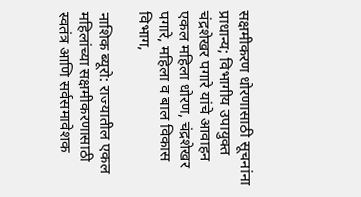सक्षमीकरण धोरणासाठी सूचनांना प्राधान्य; विभागीय उपायुक्त चंद्रशेखर पगारे यांचे आवाहन
एकल महिला धोरण, चंद्रशेखर पगारे, महिला व बाल विकास विभाग,

नाशिक ब्यूरो: राज्यातील एकल महिलांच्या सक्षमीकरणासाठी स्वतंत्र आणि सर्वसमावेशक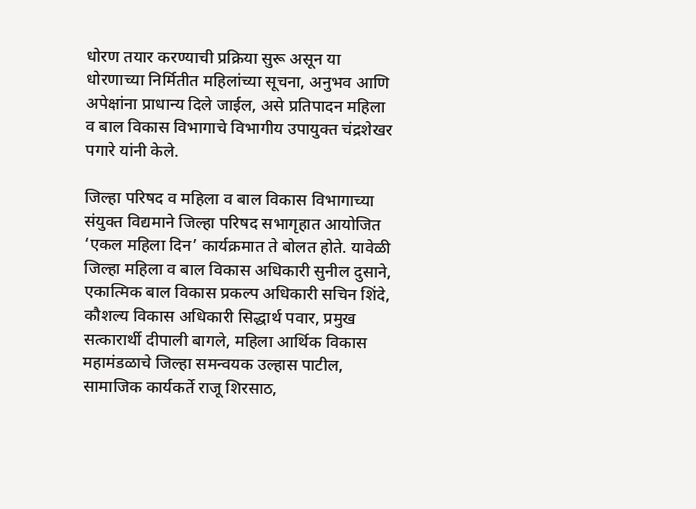धोरण तयार करण्याची प्रक्रिया सुरू असून या धोरणाच्या निर्मितीत महिलांच्या सूचना, अनुभव आणि अपेक्षांना प्राधान्य दिले जाईल, असे प्रतिपादन महिला व बाल विकास विभागाचे विभागीय उपायुक्त चंद्रशेखर पगारे यांनी केले.

जिल्हा परिषद व महिला व बाल विकास विभागाच्या संयुक्त विद्यमाने जिल्हा परिषद सभागृहात आयोजित ‘एकल महिला दिन’ कार्यक्रमात ते बोलत होते. यावेळी जिल्हा महिला व बाल विकास अधिकारी सुनील दुसाने, एकात्मिक बाल विकास प्रकल्प अधिकारी सचिन शिंदे, कौशल्य विकास अधिकारी सिद्धार्थ पवार, प्रमुख सत्कारार्थी दीपाली बागले, महिला आर्थिक विकास महामंडळाचे जिल्हा समन्वयक उल्हास पाटील, सामाजिक कार्यकर्ते राजू शिरसाठ,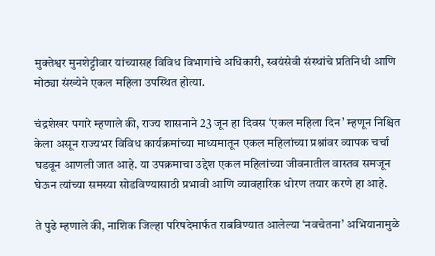मुक्तेश्वर मुनशेट्टीवार यांच्यासह विविध विभागांचे अधिकारी, स्वयंसेवी संस्थांचे प्रतिनिधी आणि मोठ्या संख्येने एकल महिला उपस्थित होत्या.

चंद्रशेखर पगारे म्हणाले की, राज्य शासनाने 23 जून हा दिवस ‘एकल महिला दिन’ म्हणून निश्चित केला असून राज्यभर विविध कार्यक्रमांच्या माध्यमातून एकल महिलांच्या प्रश्नांवर व्यापक चर्चा घडवून आणली जात आहे. या उपक्रमाचा उद्देश एकल महिलांच्या जीवनातील वास्तव समजून घेऊन त्यांच्या समस्या सोडविण्यासाठी प्रभावी आणि व्यावहारिक धोरण तयार करणे हा आहे.

ते पुढे म्हणाले की, नाशिक जिल्हा परिषदेमार्फत राबविण्यात आलेल्या ‘नवचेतना’ अभियानामुळे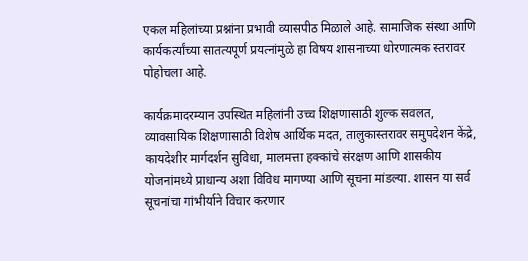एकल महिलांच्या प्रश्नांना प्रभावी व्यासपीठ मिळाले आहे. सामाजिक संस्था आणि कार्यकर्त्यांच्या सातत्यपूर्ण प्रयत्नांमुळे हा विषय शासनाच्या धोरणात्मक स्तरावर पोहोचला आहे.

कार्यक्रमादरम्यान उपस्थित महिलांनी उच्च शिक्षणासाठी शुल्क सवलत, व्यावसायिक शिक्षणासाठी विशेष आर्थिक मदत, तालुकास्तरावर समुपदेशन केंद्रे, कायदेशीर मार्गदर्शन सुविधा, मालमत्ता हक्कांचे संरक्षण आणि शासकीय योजनांमध्ये प्राधान्य अशा विविध मागण्या आणि सूचना मांडल्या. शासन या सर्व सूचनांचा गांभीर्याने विचार करणार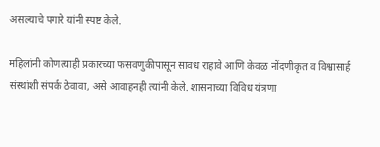असल्याचे पगारे यांनी स्पष्ट केले.

महिलांनी कोणत्याही प्रकारच्या फसवणुकीपासून सावध राहावे आणि केवळ नोंदणीकृत व विश्वासार्ह संस्थांशी संपर्क ठेवावा, असे आवाहनही त्यांनी केले. शासनाच्या विविध यंत्रणा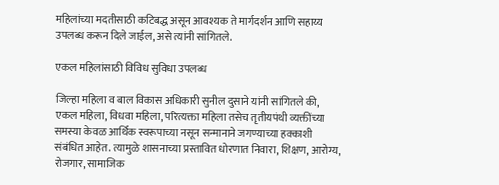महिलांच्या मदतीसाठी कटिबद्ध असून आवश्यक ते मार्गदर्शन आणि सहाय्य उपलब्ध करून दिले जाईल, असे त्यांनी सांगितले.

एकल महिलांसाठी विविध सुविधा उपलब्ध

जिल्हा महिला व बाल विकास अधिकारी सुनील दुसाने यांनी सांगितले की, एकल महिला, विधवा महिला, परित्यक्ता महिला तसेच तृतीयपंथी व्यक्तींच्या समस्या केवळ आर्थिक स्वरूपाच्या नसून सन्मानाने जगण्याच्या हक्काशी संबंधित आहेत. त्यामुळे शासनाच्या प्रस्तावित धोरणात निवारा, शिक्षण, आरोग्य, रोजगार, सामाजिक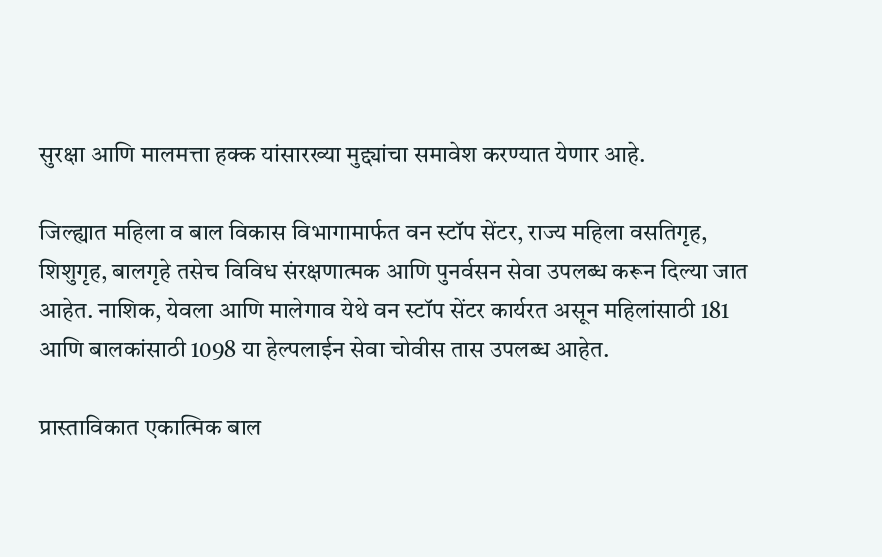सुरक्षा आणि मालमत्ता हक्क यांसारख्या मुद्द्यांचा समावेश करण्यात येणार आहे.

जिल्ह्यात महिला व बाल विकास विभागामार्फत वन स्टॉप सेंटर, राज्य महिला वसतिगृह, शिशुगृह, बालगृहे तसेच विविध संरक्षणात्मक आणि पुनर्वसन सेवा उपलब्ध करून दिल्या जात आहेत. नाशिक, येवला आणि मालेगाव येथे वन स्टॉप सेंटर कार्यरत असून महिलांसाठी 181 आणि बालकांसाठी 1098 या हेल्पलाईन सेवा चोवीस तास उपलब्ध आहेत.

प्रास्ताविकात एकात्मिक बाल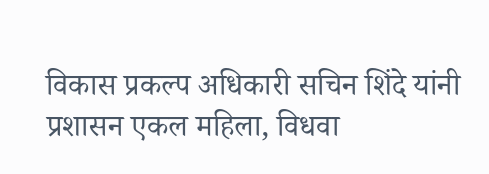विकास प्रकल्प अधिकारी सचिन शिंदे यांनी प्रशासन एकल महिला, विधवा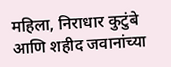महिला, निराधार कुटुंबे आणि शहीद जवानांच्या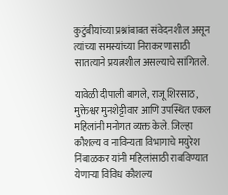कुटुंबीयांच्या प्रश्नांबाबत संवेदनशील असून त्यांच्या समस्यांच्या निराकरणासाठी सातत्याने प्रयत्नशील असल्याचे सांगितले.

यावेळी दीपाली बागले, राजू शिरसाठ, मुक्तेश्वर मुनशेट्टीवार आणि उपस्थित एकल महिलांनी मनोगत व्यक्त केले. जिल्हा कौशल्य व नाविन्यता विभागाचे मयुरेश निंबाळकर यांनी महिलांसाठी राबविण्यात येणाऱ्या विविध कौशल्य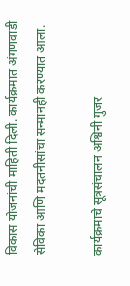विकास योजनांची माहिती दिली. कार्यक्रमात अंगणवाडी सेविका आणि मदतनीसांचा सन्मानही करण्यात आला.

कार्यक्रमाचे सूत्रसंचालन अश्विनी गुजर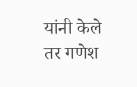यांनी केले तर गणेश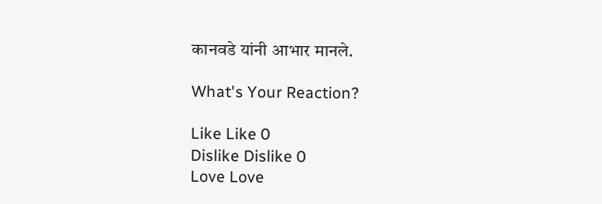कानवडे यांनी आभार मानले.

What's Your Reaction?

Like Like 0
Dislike Dislike 0
Love Love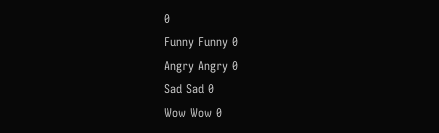0
Funny Funny 0
Angry Angry 0
Sad Sad 0
Wow Wow 0